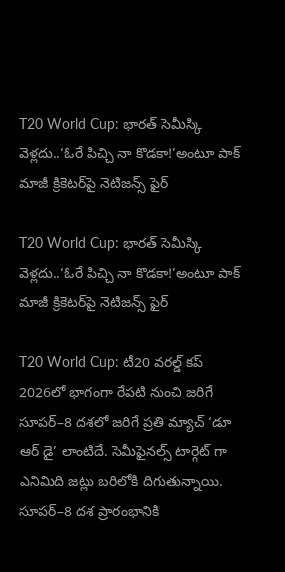T20 World Cup: భారత్ సెమీస్కి వెళ్లదు..‘ఓరే పిచ్చి నా కొడకా!’అంటూ పాక్ మాజీ క్రికెటర్‌పై నెటిజన్స్ ఫైర్

T20 World Cup: భారత్ సెమీస్కి వెళ్లదు..‘ఓరే పిచ్చి నా కొడకా!’అంటూ పాక్ మాజీ క్రికెటర్‌పై నెటిజన్స్ ఫైర్

T20 World Cup: టీ20 వరల్డ్ కప్ 2026లో భాగంగా రేపటి నుంచి జరిగే సూపర్–8 దశలో జరిగే ప్రతి మ్యాచ్ ‘డూ ఆర్ డై’ లాంటిదే. సెమీఫైనల్స్ టార్గెట్ గా ఎనిమిది జట్లు బరిలోకి దిగుతున్నాయి. సూపర్–8 దశ ప్రారంభానికి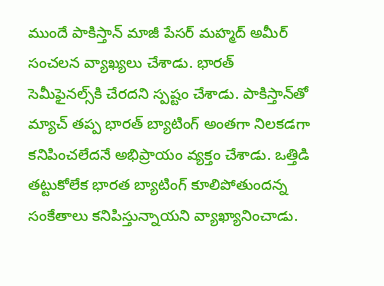ముందే పాకిస్తాన్ మాజీ పేసర్ మహ్మద్ అమీర్ సంచలన వ్యాఖ్యలు చేశాడు. భారత్ సెమీఫైనల్స్‌కి చేరదని స్పష్టం చేశాడు. పాకిస్తాన్‌తో మ్యాచ్ తప్ప భారత్ బ్యాటింగ్ అంతగా నిలకడగా కనిపించలేదనే అభిప్రాయం వ్యక్తం చేశాడు. ఒత్తిడి తట్టుకోలేక భారత బ్యాటింగ్ కూలిపోతుందన్న సంకేతాలు కనిపిస్తున్నాయని వ్యాఖ్యానించాడు.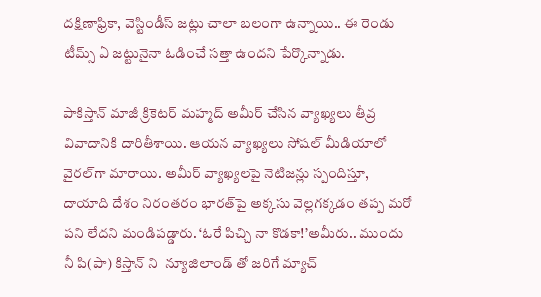దక్షిణాఫ్రికా, వెస్టిండీస్ జట్లు చాలా బలంగా ఉన్నాయి.. ఈ రెండు టీమ్స్ ఏ జట్టునైనా ఓడించే సత్తా ఉందని పేర్కొన్నాడు.

పాకిస్తాన్ మాజీ క్రికెటర్ మహ్మద్ అమీర్ చేసిన వ్యాఖ్యలు తీవ్ర వివాదానికి దారితీశాయి. ఆయన వ్యాఖ్యలు సోషల్ మీడియాలో వైరల్‌గా మారాయి. అమీర్ వ్యాఖ్యలపై నెటిజన్లు స్పందిస్తూ, దాయాది దేశం నిరంతరం భారత్‌పై అక్కసు వెల్లగక్కడం తప్ప మరో పని లేదని మండిపడ్డారు. ‘ఓరే పిచ్చి నా కొడకా!’అమీరు.. ముందు నీ పి(పా) కిస్తాన్ ని  న్యూజిలాండ్ తో జరిగే మ్యాచ్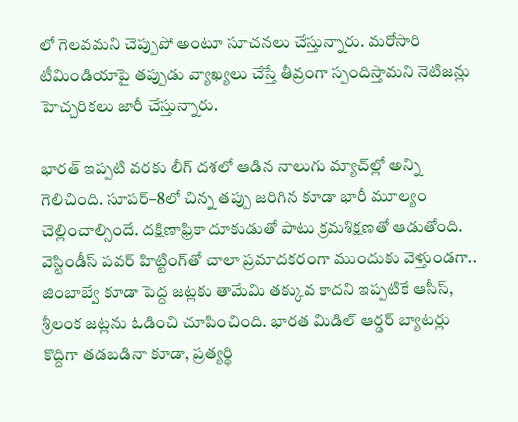లో గెలవమని చెప్పుపో అంటూ సూచనలు చేస్తున్నారు. మరోసారి టీమిండియాపై తప్పుడు వ్యాఖ్యలు చేస్తే తీవ్రంగా స్పందిస్తామని నెటిజన్లు హెచ్చరికలు జారీ చేస్తున్నారు.

భారత్ ఇప్పటి వరకు లీగ్ దశలో ఆడిన నాలుగు మ్యాచ్‌ల్లో అన్ని గెలిచింది. సూపర్–8లో చిన్న తప్పు జరిగిన కూడా భారీ మూల్యం చెల్లించాల్సిందే. దక్షిణాఫ్రికా దూకుడుతో పాటు క్రమశిక్షణతో ఆడుతోంది. వెస్టిండీస్ పవర్ హిట్టింగ్‌తో చాలా ప్రమాదకరంగా ముందుకు వెళ్తుండగా.. జింబాబ్వే కూడా పెద్ద జట్లకు తామేమి తక్కువ కాదని ఇప్పటికే ఆసీస్, శ్రీలంక జట్లను ఓడించి చూపించింది. భారత మిడిల్ ఆర్డర్ బ్యాటర్లు కొద్దిగా తడబడినా కూడా, ప్రత్యర్థి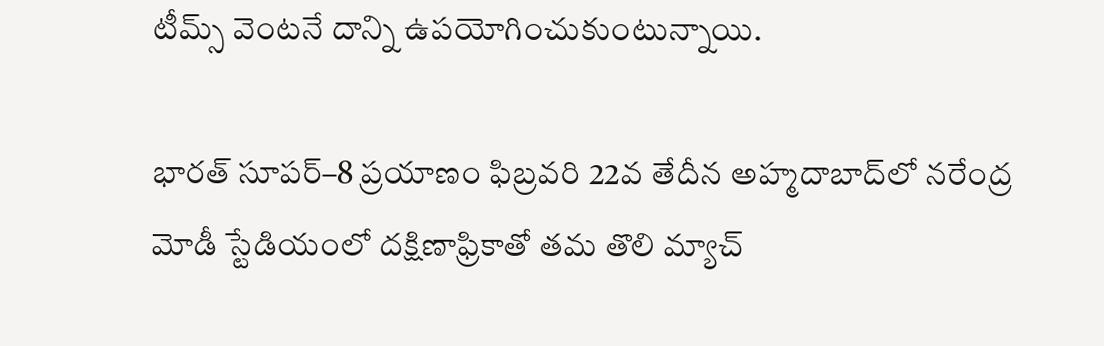టీమ్స్ వెంటనే దాన్ని ఉపయోగించుకుంటున్నాయి.

భారత్ సూపర్–8 ప్రయాణం ఫిబ్రవరి 22వ తేదీన అహ్మదాబాద్‌లో నరేంద్ర మోడీ స్టేడియంలో దక్షిణాఫ్రికాతో తమ తొలి మ్యాచ్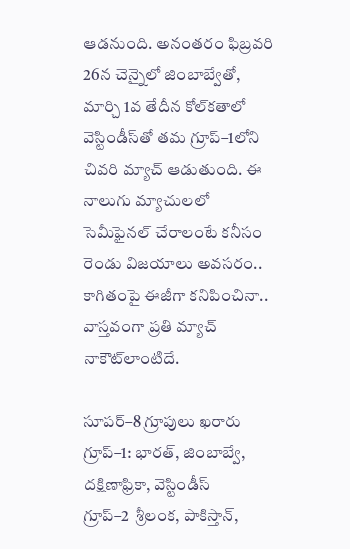ఆడనుంది. అనంతరం ఫిబ్రవరి 26న చెన్నైలో జింబాబ్వేతో, మార్చి 1వ తేదీన కోల్‌కతాలో వెస్టిండీస్‌తో తమ గ్రూప్–1లోని చివరి మ్యాచ్ ఆడుతుంది. ఈ నాలుగు మ్యాచులలో సెమీఫైనల్ చేరాలంటే కనీసం రెండు విజయాలు అవసరం.. కాగితంపై ఈజీగా కనిపించినా.. వాస్తవంగా ప్రతి మ్యాచ్ నాకౌట్‌లాంటిదే.

సూపర్–8 గ్రూపులు ఖరారు
గ్రూప్–1: భారత్, జింబాబ్వే, దక్షిణాఫ్రికా, వెస్టిండీస్
గ్రూప్–2  శ్రీలంక, పాకిస్తాన్,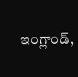ఇంగ్లాండ్,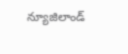న్యూజిలాండ్